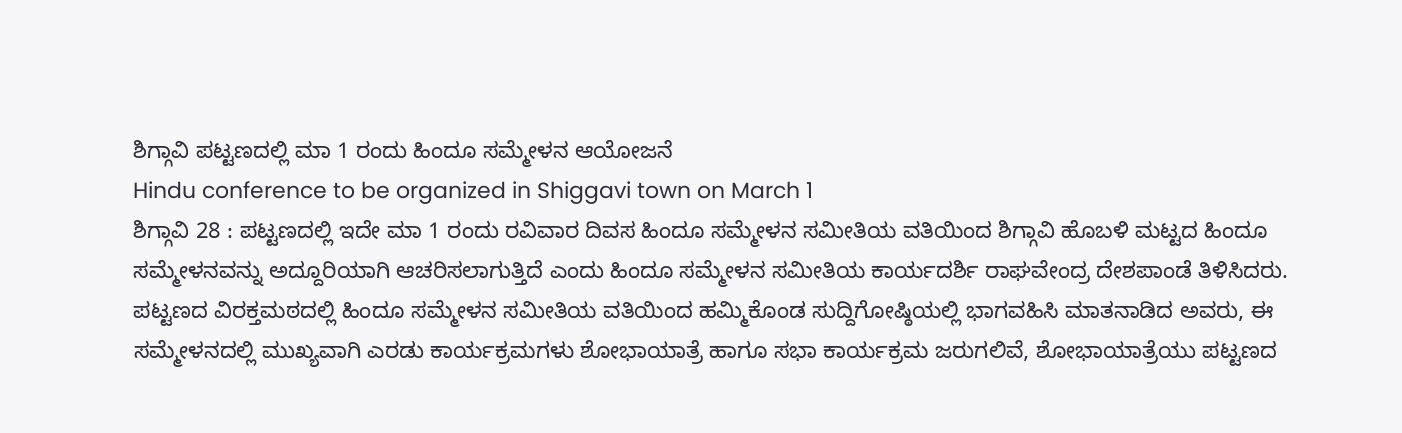ಶಿಗ್ಗಾವಿ ಪಟ್ಟಣದಲ್ಲಿ ಮಾ 1 ರಂದು ಹಿಂದೂ ಸಮ್ಮೇಳನ ಆಯೋಜನೆ
Hindu conference to be organized in Shiggavi town on March 1
ಶಿಗ್ಗಾವಿ 28 : ಪಟ್ಟಣದಲ್ಲಿ ಇದೇ ಮಾ 1 ರಂದು ರವಿವಾರ ದಿವಸ ಹಿಂದೂ ಸಮ್ಮೇಳನ ಸಮೀತಿಯ ವತಿಯಿಂದ ಶಿಗ್ಗಾವಿ ಹೊಬಳಿ ಮಟ್ಟದ ಹಿಂದೂ ಸಮ್ಮೇಳನವನ್ನು ಅದ್ದೂರಿಯಾಗಿ ಆಚರಿಸಲಾಗುತ್ತಿದೆ ಎಂದು ಹಿಂದೂ ಸಮ್ಮೇಳನ ಸಮೀತಿಯ ಕಾರ್ಯದರ್ಶಿ ರಾಘವೇಂದ್ರ ದೇಶಪಾಂಡೆ ತಿಳಿಸಿದರು.
ಪಟ್ಟಣದ ವಿರಕ್ತಮಠದಲ್ಲಿ ಹಿಂದೂ ಸಮ್ಮೇಳನ ಸಮೀತಿಯ ವತಿಯಿಂದ ಹಮ್ಮಿಕೊಂಡ ಸುದ್ದಿಗೋಷ್ಠಿಯಲ್ಲಿ ಭಾಗವಹಿಸಿ ಮಾತನಾಡಿದ ಅವರು, ಈ ಸಮ್ಮೇಳನದಲ್ಲಿ ಮುಖ್ಯವಾಗಿ ಎರಡು ಕಾರ್ಯಕ್ರಮಗಳು ಶೋಭಾಯಾತ್ರೆ ಹಾಗೂ ಸಭಾ ಕಾರ್ಯಕ್ರಮ ಜರುಗಲಿವೆ, ಶೋಭಾಯಾತ್ರೆಯು ಪಟ್ಟಣದ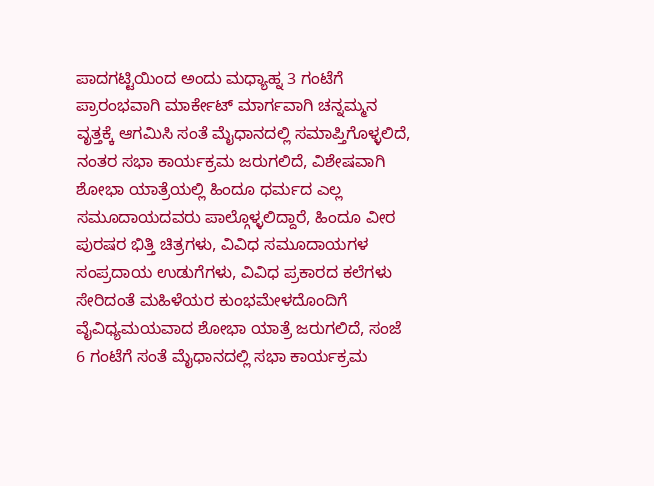ಪಾದಗಟ್ಟಿಯಿಂದ ಅಂದು ಮಧ್ಯಾಹ್ನ 3 ಗಂಟೆಗೆ ಪ್ರಾರಂಭವಾಗಿ ಮಾರ್ಕೇಟ್ ಮಾರ್ಗವಾಗಿ ಚನ್ನಮ್ಮನ ವೃತ್ತಕ್ಕೆ ಆಗಮಿಸಿ ಸಂತೆ ಮೈಧಾನದಲ್ಲಿ ಸಮಾಪ್ತಿಗೊಳ್ಳಲಿದೆ,
ನಂತರ ಸಭಾ ಕಾರ್ಯಕ್ರಮ ಜರುಗಲಿದೆ, ವಿಶೇಷವಾಗಿ ಶೋಭಾ ಯಾತ್ರೆಯಲ್ಲಿ ಹಿಂದೂ ಧರ್ಮದ ಎಲ್ಲ ಸಮೂದಾಯದವರು ಪಾಲ್ಗೊಳ್ಳಲಿದ್ದಾರೆ, ಹಿಂದೂ ವೀರ ಪುರಷರ ಭಿತ್ತಿ ಚಿತ್ರಗಳು, ವಿವಿಧ ಸಮೂದಾಯಗಳ ಸಂಪ್ರದಾಯ ಉಡುಗೆಗಳು, ವಿವಿಧ ಪ್ರಕಾರದ ಕಲೆಗಳು ಸೇರಿದಂತೆ ಮಹಿಳೆಯರ ಕುಂಭಮೇಳದೊಂದಿಗೆ ವೈವಿಧ್ಯಮಯವಾದ ಶೋಭಾ ಯಾತ್ರೆ ಜರುಗಲಿದೆ, ಸಂಜೆ 6 ಗಂಟೆಗೆ ಸಂತೆ ಮೈಧಾನದಲ್ಲಿ ಸಭಾ ಕಾರ್ಯಕ್ರಮ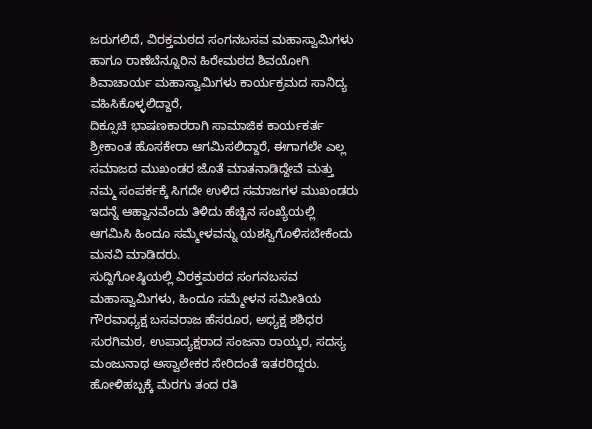ಜರುಗಲಿದೆ, ವಿರಕ್ತಮಠದ ಸಂಗನಬಸವ ಮಹಾಸ್ವಾಮಿಗಳು ಹಾಗೂ ರಾಣೆಬೆನ್ನೂರಿನ ಹಿರೇಮಠದ ಶಿವಯೋಗಿ ಶಿವಾಚಾರ್ಯ ಮಹಾಸ್ವಾಮಿಗಳು ಕಾರ್ಯಕ್ರಮದ ಸಾನಿದ್ಯ ವಹಿಸಿಕೊಳ್ಳಲಿದ್ದಾರೆ,
ದಿಕ್ಸೂಚಿ ಭಾಷಣಕಾರರಾಗಿ ಸಾಮಾಜಿಕ ಕಾರ್ಯಕರ್ತ ಶ್ರೀಕಾಂತ ಹೊಸಕೇರಾ ಆಗಮಿಸಲಿದ್ದಾರೆ, ಈಗಾಗಲೇ ಎಲ್ಲ ಸಮಾಜದ ಮುಖಂಡರ ಜೊತೆ ಮಾತನಾಡಿದ್ದೇವೆ ಮತ್ತು ನಮ್ಮ ಸಂಪರ್ಕಕ್ಕೆ ಸಿಗದೇ ಉಳಿದ ಸಮಾಜಗಳ ಮುಖಂಡರು ಇದನ್ನೆ ಆಹ್ವಾನವೆಂದು ತಿಳಿದು ಹೆಚ್ಚಿನ ಸಂಖ್ಯೆಯಲ್ಲಿ ಆಗಮಿಸಿ ಹಿಂದೂ ಸಮ್ಮೇಳವನ್ನು ಯಶಸ್ವಿಗೊಳಿಸಬೇಕೆಂದು ಮನವಿ ಮಾಡಿದರು.
ಸುದ್ದಿಗೋಷ್ಠಿಯಲ್ಲಿ ವಿರಕ್ತಮಠದ ಸಂಗನಬಸವ ಮಹಾಸ್ವಾಮಿಗಳು, ಹಿಂದೂ ಸಮ್ಮೇಳನ ಸಮೀತಿಯ ಗೌರವಾಧ್ಯಕ್ಷ ಬಸವರಾಜ ಹೆಸರೂರ, ಅಧ್ಯಕ್ಷ ಶಶಿಧರ ಸುರಗಿಮಠ, ಉಪಾದ್ಯಕ್ಷರಾದ ಸಂಜನಾ ರಾಯ್ಕರ, ಸದಸ್ಯ ಮಂಜುನಾಥ ಅಸ್ವಾಲೇಕರ ಸೇರಿದಂತೆ ಇತರರಿದ್ದರು.
ಹೋಳಿಹಬ್ಬಕ್ಕೆ ಮೆರಗು ತಂದ ರತಿ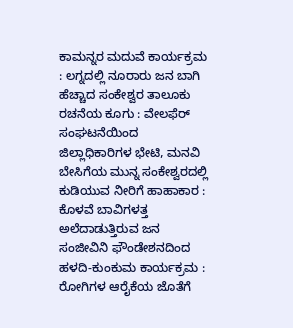ಕಾಮನ್ನರ ಮದುವೆ ಕಾರ್ಯಕ್ರಮ : ಲಗ್ನದಲ್ಲಿ ನೂರಾರು ಜನ ಬಾಗಿ
ಹೆಚ್ಚಾದ ಸಂಕೇಶ್ವರ ತಾಲೂಕು ರಚನೆಯ ಕೂಗು : ವೇಲಫೆರ್ ಸಂಘಟನೆಯಿಂದ ಜಿಲ್ಲಾಧಿಕಾರಿಗಳ ಭೇಟಿ, ಮನವಿ
ಬೇಸಿಗೆಯ ಮುನ್ನ ಸಂಕೇಶ್ವರದಲ್ಲಿ ಕುಡಿಯುವ ನೀರಿಗೆ ಹಾಹಾಕಾರ : ಕೊಳವೆ ಬಾವಿಗಳತ್ತ ಅಲೆದಾಡುತ್ತಿರುವ ಜನ
ಸಂಜೀವಿನಿ ಫೌಂಡೇಶನದಿಂದ ಹಳದಿ-ಕುಂಕುಮ ಕಾರ್ಯಕ್ರಮ : ರೋಗಿಗಳ ಆರೈಕೆಯ ಜೊತೆಗೆ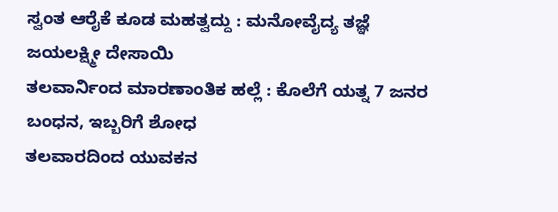ಸ್ವಂತ ಆರೈಕೆ ಕೂಡ ಮಹತ್ವದ್ದು : ಮನೋವೈದ್ಯ ತಜ್ಞೆ ಜಯಲಕ್ಷ್ಮೀ ದೇಸಾಯಿ
ತಲವಾರ್ನಿಂದ ಮಾರಣಾಂತಿಕ ಹಲ್ಲೆ : ಕೊಲೆಗೆ ಯತ್ನ 7 ಜನರ ಬಂಧನ, ಇಬ್ಬರಿಗೆ ಶೋಧ
ತಲವಾರದಿಂದ ಯುವಕನ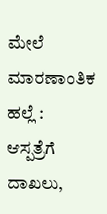ಮೇಲೆ ಮಾರಣಾಂತಿಕ ಹಲ್ಲೆ : ಆಸ್ಪತ್ರೆಗೆ ದಾಖಲು,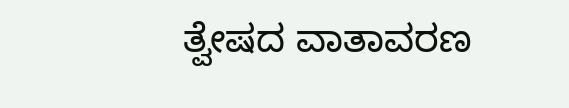ತ್ವೇಷದ ವಾತಾವರಣ